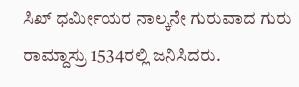ಸಿಖ್ ಧರ್ಮೀಯರ ನಾಲ್ಕನೇ ಗುರುವಾದ ಗುರು ರಾಮ್ದಾಸ್ರು 1534ರಲ್ಲಿ ಜನಿಸಿದರು.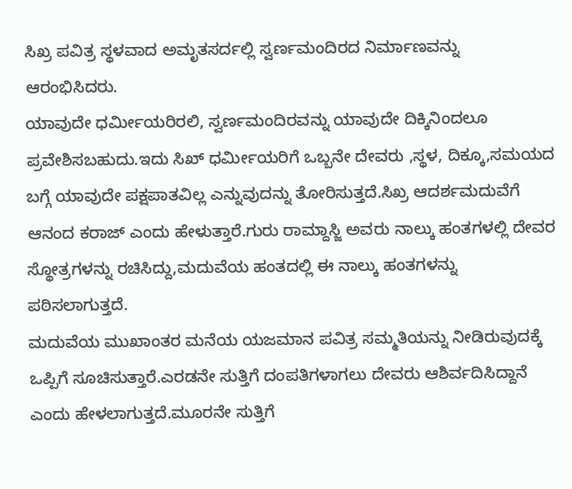ಸಿಖ್ರ ಪವಿತ್ರ ಸ್ಥಳವಾದ ಅಮೃತಸರ್ದಲ್ಲಿ ಸ್ವರ್ಣಮಂದಿರದ ನಿರ್ಮಾಣವನ್ನು ಆರಂಭಿಸಿದರು.
ಯಾವುದೇ ಧರ್ಮೀಯರಿರಲಿ, ಸ್ವರ್ಣಮಂದಿರವನ್ನು ಯಾವುದೇ ದಿಕ್ಕಿನಿಂದಲೂ ಪ್ರವೇಶಿಸಬಹುದು.ಇದು ಸಿಖ್ ಧರ್ಮೀಯರಿಗೆ ಒಬ್ಬನೇ ದೇವರು ,ಸ್ಥಳ, ದಿಕ್ಕೂ,ಸಮಯದ ಬಗ್ಗೆ ಯಾವುದೇ ಪಕ್ಷಪಾತವಿಲ್ಲ ಎನ್ನುವುದನ್ನು ತೋರಿಸುತ್ತದೆ.ಸಿಖ್ರ ಆದರ್ಶಮದುವೆಗೆ ಆನಂದ ಕರಾಜ್ ಎಂದು ಹೇಳುತ್ತಾರೆ.ಗುರು ರಾಮ್ದಾಸ್ಜಿ ಅವರು ನಾಲ್ಕು ಹಂತಗಳಲ್ಲಿ ದೇವರ ಸ್ಥೋತ್ರಗಳನ್ನು ರಚಿಸಿದ್ದು,ಮದುವೆಯ ಹಂತದಲ್ಲಿ ಈ ನಾಲ್ಕು ಹಂತಗಳನ್ನು ಪಠಿಸಲಾಗುತ್ತದೆ.
ಮದುವೆಯ ಮುಖಾಂತರ ಮನೆಯ ಯಜಮಾನ ಪವಿತ್ರ ಸಮ್ಮತಿಯನ್ನು ನೀಡಿರುವುದಕ್ಕೆ ಒಪ್ಪಿಗೆ ಸೂಚಿಸುತ್ತಾರೆ.ಎರಡನೇ ಸುತ್ತಿಗೆ ದಂಪತಿಗಳಾಗಲು ದೇವರು ಆಶಿರ್ವದಿಸಿದ್ದಾನೆ ಎಂದು ಹೇಳಲಾಗುತ್ತದೆ.ಮೂರನೇ ಸುತ್ತಿಗೆ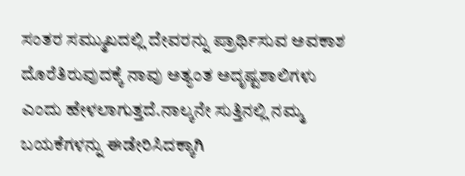ಸಂತರ ಸಮ್ಮುಖದಲ್ಲಿ ದೇವರನ್ನು ಪ್ರಾರ್ಥಿಸುವ ಅವಕಾಶ ದೊರೆತಿರುವುದಕ್ಕೆ ನಾವು ಅತ್ಯಂತ ಅದೃಷ್ಟಶಾಲಿಗಳು ಎಂದು ಹೇಳಲಾಗುತ್ತದೆ.ನಾಲ್ಕನೇ ಸುತ್ತಿನಲ್ಲಿ ನಮ್ಮ ಬಯಕೆಗಳನ್ನು ಈಡೇರಿಸಿದಕ್ಕಾಗಿ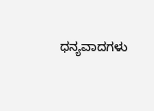ಧನ್ಯವಾದಗಳು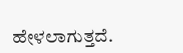ಹೇಳಲಾಗುತ್ತದೆ.